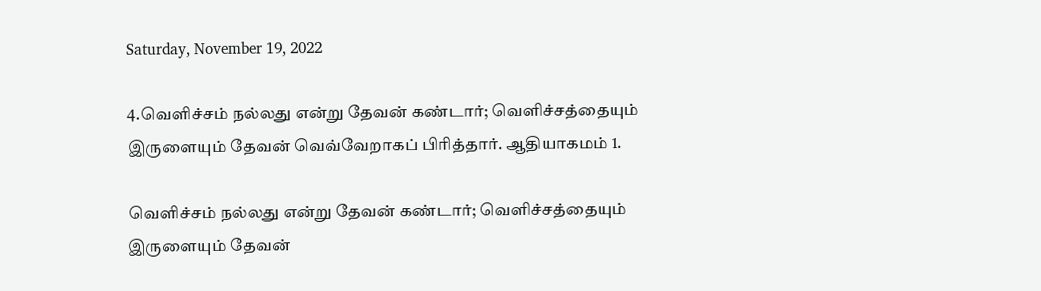Saturday, November 19, 2022

4.வெளிச்சம் நல்லது என்று தேவன் கண்டார்; வெளிச்சத்தையும் இருளையும் தேவன் வெவ்வேறாகப் பிரித்தார். ஆதியாகமம் 1.

வெளிச்சம் நல்லது என்று தேவன் கண்டார்; வெளிச்சத்தையும் இருளையும் தேவன்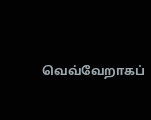வெவ்வேறாகப்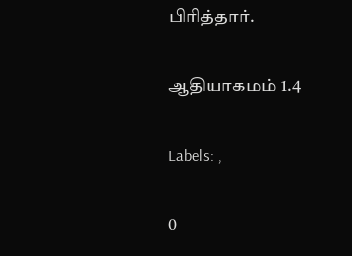பிரித்தார்.

ஆதியாகமம் 1.4

Labels: ,

0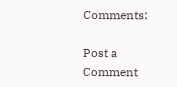Comments:

Post a Comment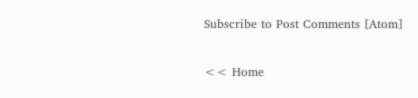Subscribe to Post Comments [Atom]

<< Home